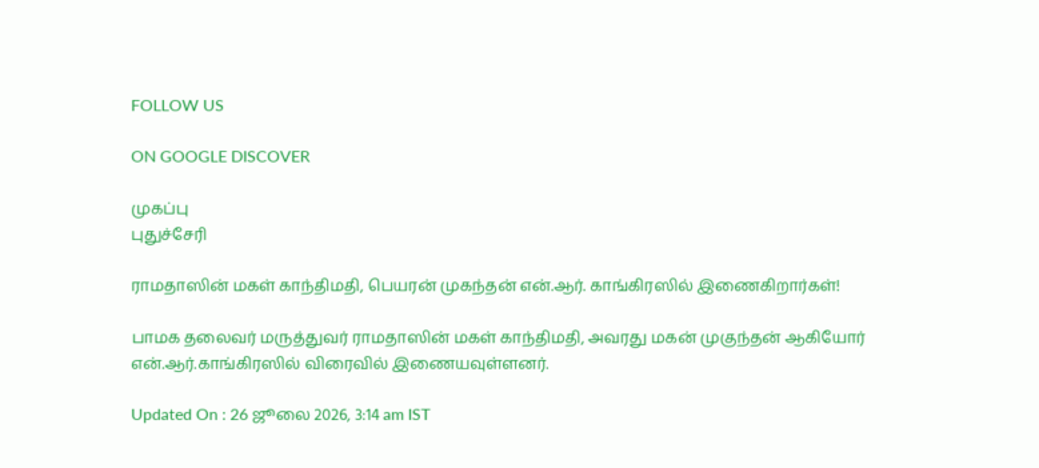FOLLOW US

ON GOOGLE DISCOVER

முகப்பு
புதுச்சேரி

ராமதாஸின் மகள் காந்திமதி, பெயரன் முகந்தன் என்.ஆர். காங்கிரஸில் இணைகிறார்கள்!

பாமக தலைவர் மருத்துவர் ராமதாஸின் மகள் காந்திமதி, அவரது மகன் முகுந்தன் ஆகியோர் என்.ஆர்.காங்கிரஸில் விரைவில் இணையவுள்ளனர்.

Updated On : 26 ஜூலை 2026, 3:14 am IST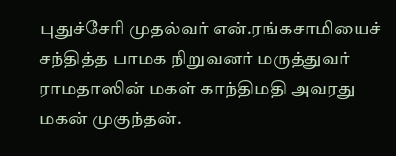புதுச்சேரி முதல்வர் என்.ரங்கசாமியைச் சந்தித்த பாமக நிறுவனர் மருத்துவர் ராமதாஸின் மகள் காந்திமதி அவரது மகன் முகுந்தன்.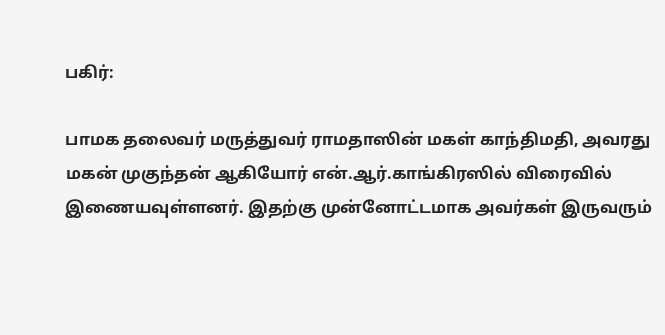பகிர்:

பாமக தலைவர் மருத்துவர் ராமதாஸின் மகள் காந்திமதி, அவரது மகன் முகுந்தன் ஆகியோர் என்.ஆர்.காங்கிரஸில் விரைவில் இணையவுள்ளனர். இதற்கு முன்னோட்டமாக அவர்கள் இருவரும்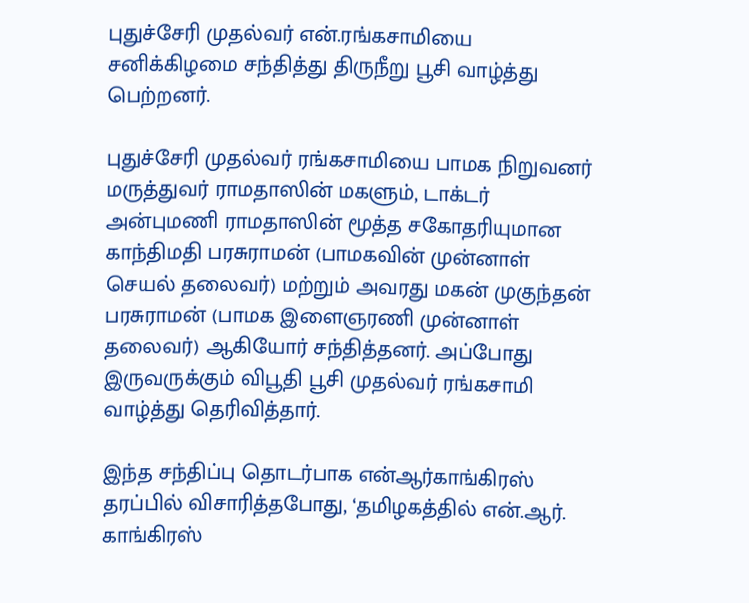புதுச்சேரி முதல்வர் என்.ரங்கசாமியை சனிக்கிழமை சந்தித்து திருநீறு பூசி வாழ்த்து பெற்றனர்.

புதுச்சேரி முதல்வர் ரங்கசாமியை பாமக நிறுவனர் மருத்துவர் ராமதாஸின் மகளும், டாக்டர் அன்புமணி ராமதாஸின் மூத்த சகோதரியுமான காந்திமதி பரசுராமன் (பாமகவின் முன்னாள் செயல் தலைவர்) மற்றும் அவரது மகன் முகுந்தன் பரசுராமன் (பாமக இளைஞரணி முன்னாள் தலைவர்) ஆகியோர் சந்தித்தனர். அப்போது இருவருக்கும் விபூதி பூசி முதல்வர் ரங்கசாமி வாழ்த்து தெரிவித்தார்.

இந்த சந்திப்பு தொடர்பாக என்ஆர்காங்கிரஸ் தரப்பில் விசாரித்தபோது, ‘தமிழகத்தில் என்.ஆர். காங்கிரஸ்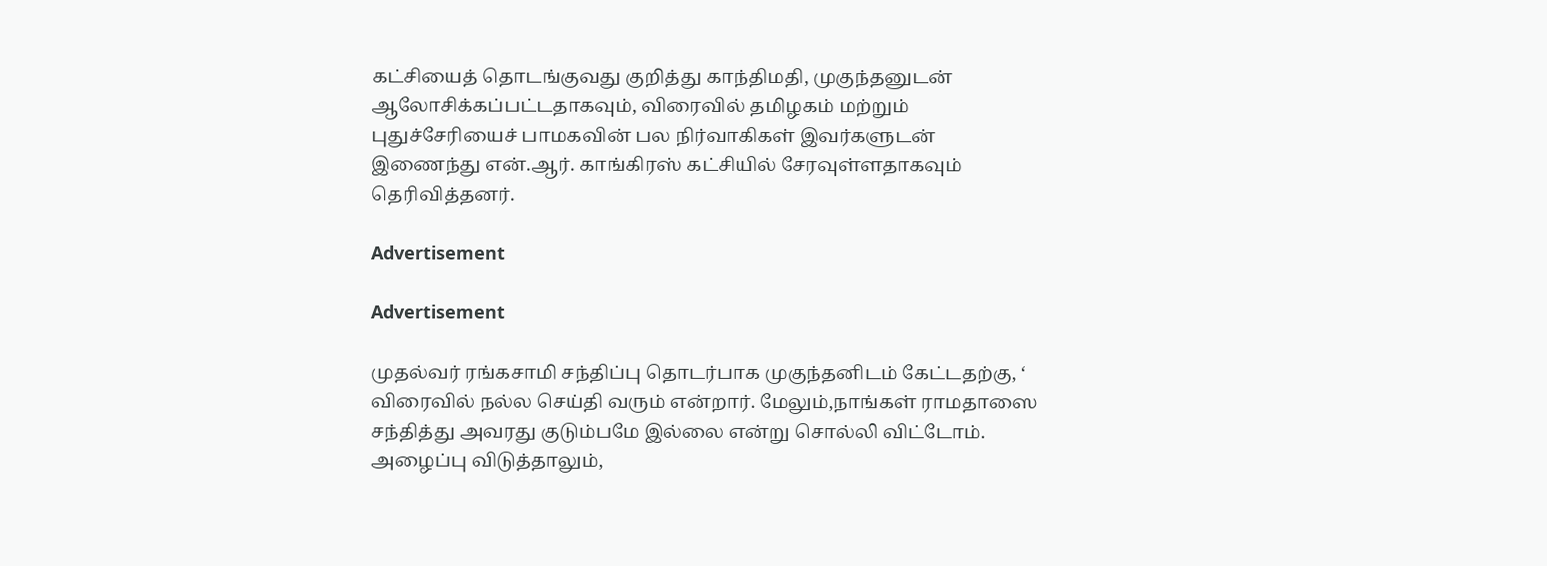கட்சியைத் தொடங்குவது குறித்து காந்திமதி, முகுந்தனுடன் ஆலோசிக்கப்பட்டதாகவும், விரைவில் தமிழகம் மற்றும் புதுச்சேரியைச் பாமகவின் பல நிர்வாகிகள் இவர்களுடன் இணைந்து என்.ஆர். காங்கிரஸ் கட்சியில் சேரவுள்ளதாகவும் தெரிவித்தனர்.

Advertisement

Advertisement

முதல்வர் ரங்கசாமி சந்திப்பு தொடர்பாக முகுந்தனிடம் கேட்டதற்கு, ‘ விரைவில் நல்ல செய்தி வரும் என்றார். மேலும்,நாங்கள் ராமதாஸை சந்தித்து அவரது குடும்பமே இல்லை என்று சொல்லி விட்டோம். அழைப்பு விடுத்தாலும்,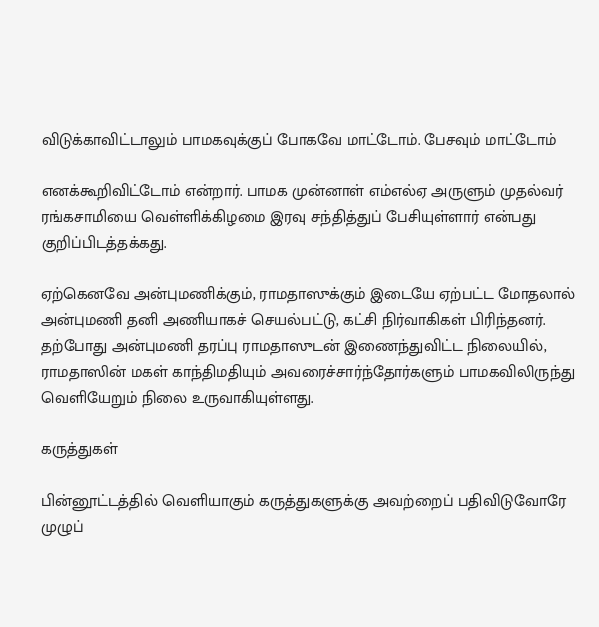விடுக்காவிட்டாலும் பாமகவுக்குப் போகவே மாட்டோம். பேசவும் மாட்டோம்

எனக்கூறிவிட்டோம் என்றார். பாமக முன்னாள் எம்எல்ஏ அருளும் முதல்வர் ரங்கசாமியை வெள்ளிக்கிழமை இரவு சந்தித்துப் பேசியுள்ளார் என்பது குறிப்பிடத்தக்கது.

ஏற்கெனவே அன்புமணிக்கும், ராமதாஸுக்கும் இடையே ஏற்பட்ட மோதலால் அன்புமணி தனி அணியாகச் செயல்பட்டு, கட்சி நிர்வாகிகள் பிரிந்தனர். தற்போது அன்புமணி தரப்பு ராமதாஸுடன் இணைந்துவிட்ட நிலையில், ராமதாஸின் மகள் காந்திமதியும் அவரைச்சார்ந்தோர்களும் பாமகவிலிருந்து வெளியேறும் நிலை உருவாகியுள்ளது.

கருத்துகள்

பின்னூட்டத்தில் வெளியாகும் கருத்துகளுக்கு அவற்றைப் பதிவிடுவோரே முழுப்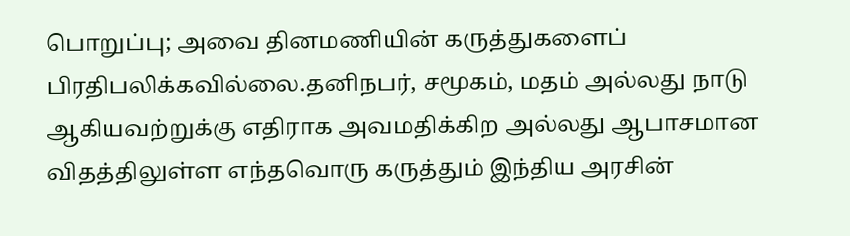பொறுப்பு; அவை தினமணியின் கருத்துகளைப் பிரதிபலிக்கவில்லை.தனிநபர், சமூகம், மதம் அல்லது நாடு ஆகியவற்றுக்கு எதிராக அவமதிக்கிற அல்லது ஆபாசமான விதத்திலுள்ள எந்தவொரு கருத்தும் இந்திய அரசின்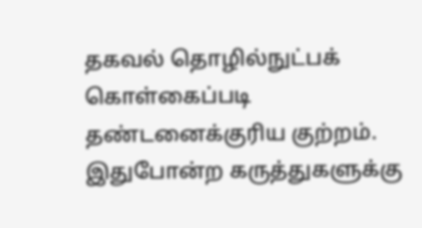தகவல் தொழில்நுட்பக் கொள்கைப்படி தண்டனைக்குரிய குற்றம். இதுபோன்ற கருத்துகளுக்கு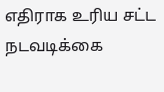எதிராக உரிய சட்ட நடவடிக்கை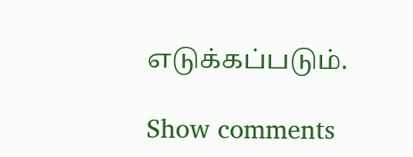எடுக்கப்படும்.

Show comments